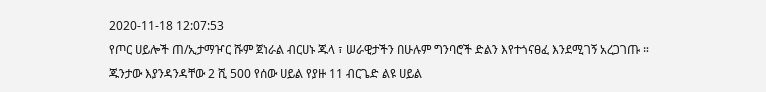2020-11-18 12:07:53
የጦር ሀይሎች ጠ/ኢታማዦር ሹም ጀነራል ብርሀኑ ጁላ ፣ ሠራዊታችን በሁሉም ግንባሮች ድልን እየተጎናፀፈ እንደሚገኝ አረጋገጡ ።
ጁንታው እያንዳንዳቸው 2 ሺ 500 የሰው ሀይል የያዙ 11 ብርጌድ ልዩ ሀይል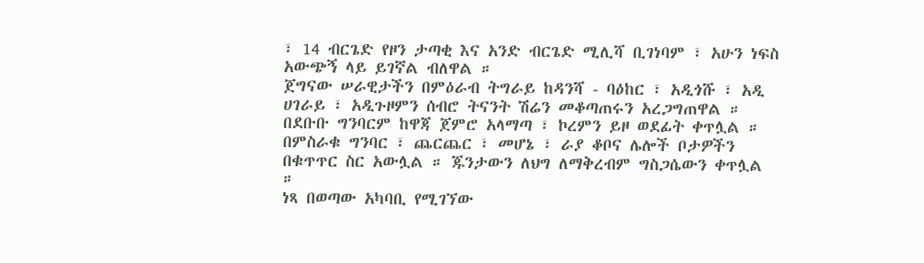፣ 14 ብርጌድ የዞን ታጣቂ እና አንድ ብርጌድ ሚሊሻ ቢገነባም ፣ አሁን ነፍስ አውጭኝ ላይ ይገኛል ብለዋል ።
ጀግናው ሠራዊታችን በምዕራብ ትግራይ ከዳንሻ - ባዕከር ፣ አዲጎሹ ፣ አዲ ሀገራይ ፣ አዲጉዞምን ሰብሮ ትናንት ሽሬን መቆጣጠሩን አረጋግጠዋል ።
በደቡቡ ግንባርም ከዋጃ ጀምሮ አላማጣ ፣ ኮረምን ይዞ ወደፊት ቀጥሏል ።
በምስራቁ ግንባር ፣ ጨርጨር ፣ መሆኔ ፣ ራያ ቆቦና ሌሎች ቦታዎችን በቁጥጥር ስር አውሏል ። ጁንታውን ለህግ ለማቅረብም ግስጋሴውን ቀጥሏል ።
ነጻ በወጣው አካባቢ የሚገኘው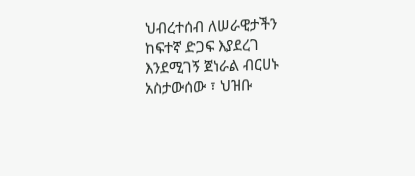ህብረተሰብ ለሠራዊታችን ከፍተኛ ድጋፍ እያደረገ እንደሚገኝ ጀነራል ብርሀኑ አስታውሰው ፣ ህዝቡ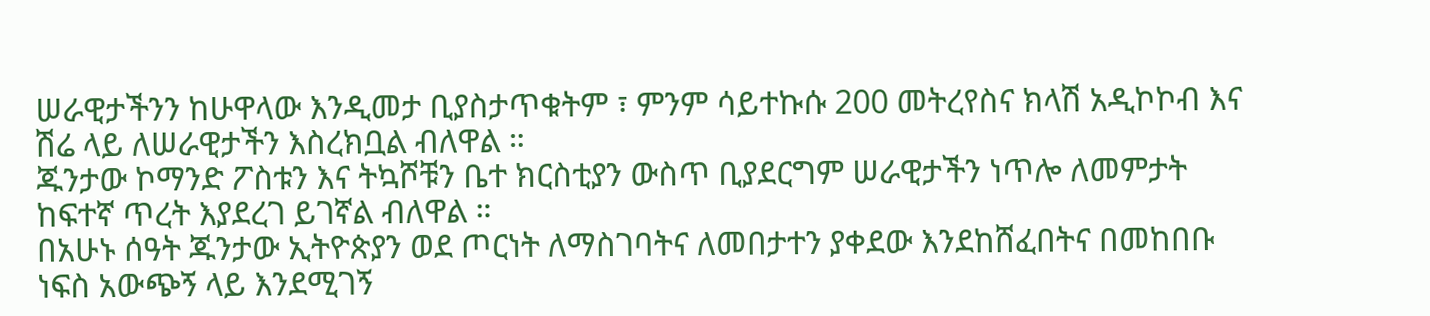ሠራዊታችንን ከሁዋላው እንዲመታ ቢያስታጥቁትም ፣ ምንም ሳይተኩሱ 200 መትረየስና ክላሽ አዲኮኮብ እና ሽሬ ላይ ለሠራዊታችን እስረክቧል ብለዋል ።
ጁንታው ኮማንድ ፖስቱን እና ትኳሾቹን ቤተ ክርስቲያን ውስጥ ቢያደርግም ሠራዊታችን ነጥሎ ለመምታት ከፍተኛ ጥረት እያደረገ ይገኛል ብለዋል ።
በአሁኑ ሰዓት ጁንታው ኢትዮጵያን ወደ ጦርነት ለማስገባትና ለመበታተን ያቀደው እንደከሸፈበትና በመከበቡ ነፍስ አውጭኝ ላይ እንደሚገኝ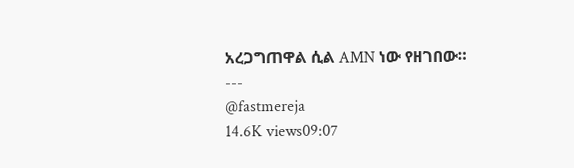አረጋግጠዋል ሲል AMN ነው የዘገበው።
---
@fastmereja
14.6K views09:07